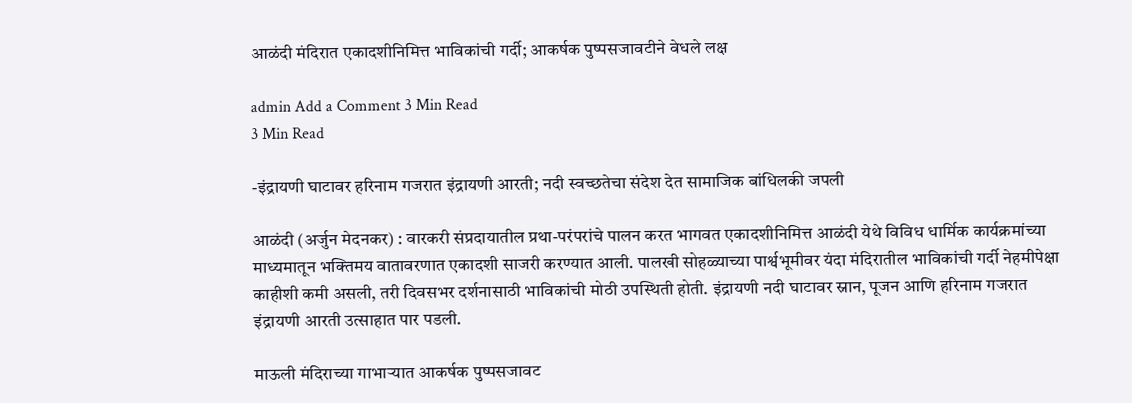आळंदी मंदिरात एकादशीनिमित्त भाविकांची गर्दी; आकर्षक पुष्पसजावटीने वेधले लक्ष

admin Add a Comment 3 Min Read
3 Min Read

-इंद्रायणी घाटावर हरिनाम गजरात इंद्रायणी आरती; नदी स्वच्छतेचा संदेश देत सामाजिक बांधिलकी जपली

आळंदी (अर्जुन मेदनकर) : वारकरी संप्रदायातील प्रथा-परंपरांचे पालन करत भागवत एकादशीनिमित्त आळंदी येथे विविध धार्मिक कार्यक्रमांच्या माध्यमातून भक्तिमय वातावरणात एकादशी साजरी करण्यात आली. पालखी सोहळ्याच्या पार्श्वभूमीवर यंदा मंदिरातील भाविकांची गर्दी नेहमीपेक्षा काहीशी कमी असली, तरी दिवसभर दर्शनासाठी भाविकांची मोठी उपस्थिती होती. इंद्रायणी नदी घाटावर स्नान, पूजन आणि हरिनाम गजरात इंद्रायणी आरती उत्साहात पार पडली.

माऊली मंदिराच्या गाभाऱ्यात आकर्षक पुष्पसजावट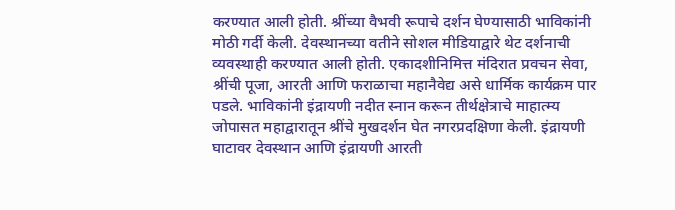करण्यात आली होती. श्रींच्या वैभवी रूपाचे दर्शन घेण्यासाठी भाविकांनी मोठी गर्दी केली. देवस्थानच्या वतीने सोशल मीडियाद्वारे थेट दर्शनाची व्यवस्थाही करण्यात आली होती. एकादशीनिमित्त मंदिरात प्रवचन सेवा, श्रींची पूजा, आरती आणि फराळाचा महानैवेद्य असे धार्मिक कार्यक्रम पार पडले. भाविकांनी इंद्रायणी नदीत स्नान करून तीर्थक्षेत्राचे माहात्म्य जोपासत महाद्वारातून श्रींचे मुखदर्शन घेत नगरप्रदक्षिणा केली. इंद्रायणी घाटावर देवस्थान आणि इंद्रायणी आरती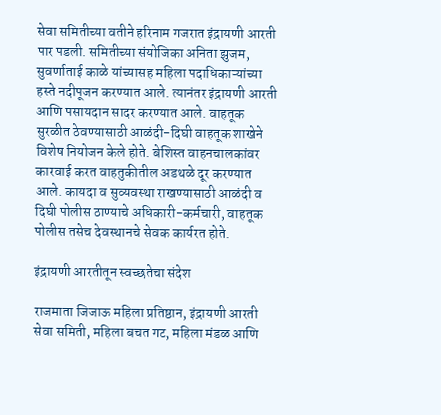सेवा समितीच्या वतीने हरिनाम गजरात इंद्रायणी आरती पार पडली. समितीच्या संयोजिका अनिता झुजम, सुवर्णाताई काळे यांच्यासह महिला पदाधिकाऱ्यांच्या हस्ते नदीपूजन करण्यात आले. त्यानंतर इंद्रायणी आरती आणि पसायदान सादर करण्यात आले. वाहतूक सुरळीत ठेवण्यासाठी आळंदी-दिघी वाहतूक शाखेने विशेष नियोजन केले होते. बेशिस्त वाहनचालकांवर कारवाई करत वाहतुकीतील अडथळे दूर करण्यात आले. कायदा व सुव्यवस्था राखण्यासाठी आळंदी व दिघी पोलीस ठाण्याचे अधिकारी-कर्मचारी, वाहतूक पोलीस तसेच देवस्थानचे सेवक कार्यरत होते.

इंद्रायणी आरतीतून स्वच्छतेचा संदेश

राजमाता जिजाऊ महिला प्रतिष्ठान, इंद्रायणी आरती सेवा समिती, महिला बचत गट, महिला मंडळ आणि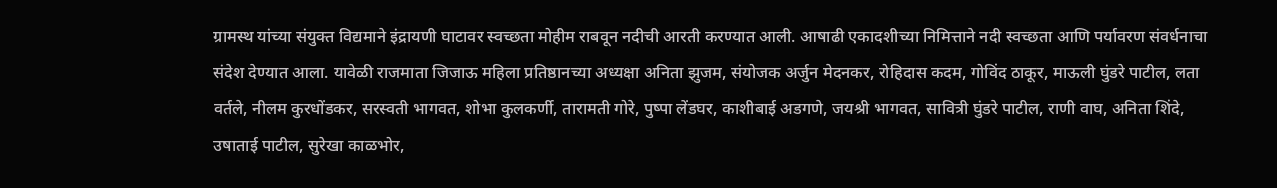ग्रामस्थ यांच्या संयुक्त विद्यमाने इंद्रायणी घाटावर स्वच्छता मोहीम राबवून नदीची आरती करण्यात आली. आषाढी एकादशीच्या निमित्ताने नदी स्वच्छता आणि पर्यावरण संवर्धनाचा संदेश देण्यात आला. यावेळी राजमाता जिजाऊ महिला प्रतिष्ठानच्या अध्यक्षा अनिता झुजम, संयोजक अर्जुन मेदनकर, रोहिदास कदम, गोविंद ठाकूर, माऊली घुंडरे पाटील, लता वर्तले, नीलम कुरधोंडकर, सरस्वती भागवत, शोभा कुलकर्णी, तारामती गोरे, पुष्पा लेंडघर, काशीबाई अडगणे, जयश्री भागवत, सावित्री घुंडरे पाटील, राणी वाघ, अनिता शिंदे, उषाताई पाटील, सुरेखा काळभोर,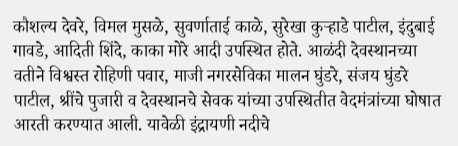कौशल्य देवरे, विमल मुसळे, सुवर्णाताई काळे, सुरेखा कुऱ्हाडे पाटील, इंदुबाई गावडे, आदिती शिंदे, काका मोरे आदी उपस्थित होते. आळंदी देवस्थानच्या वतीने विश्वस्त रोहिणी पवार, माजी नगरसेविका मालन घुंडरे, संजय घुंडरे पाटील, श्रींचे पुजारी व देवस्थानचे सेवक यांच्या उपस्थितीत वेदमंत्रांच्या घोषात आरती करण्यात आली. यावेळी इंद्रायणी नदीचे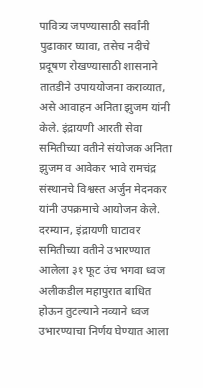पावित्र्य जपण्यासाठी सर्वांनी पुढाकार घ्यावा, तसेच नदीचे प्रदूषण रोखण्यासाठी शासनाने तातडीने उपाययोजना कराव्यात, असे आवाहन अनिता झुजम यांनी केले. इंद्रायणी आरती सेवा समितीच्या वतीने संयोजक अनिता झुजम व आवेकर भावे रामचंद्र संस्थानचे विश्वस्त अर्जुन मेदनकर यांनी उपक्रमाचे आयोजन केले. दरम्यान, इंद्रायणी घाटावर समितीच्या वतीने उभारण्यात आलेला ३१ फूट उंच भगवा ध्वज अलीकडील महापुरात बाधित होऊन तुटल्याने नव्याने ध्वज उभारण्याचा निर्णय घेण्यात आला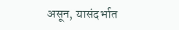असून, यासंदर्भात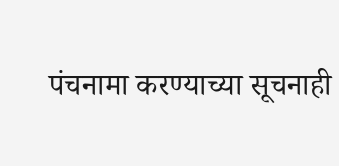पंचनामा करण्याच्या सूचनाही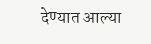देण्यात आल्या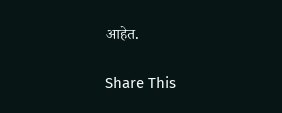आहेत.

Share This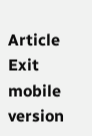Article
Exit mobile version